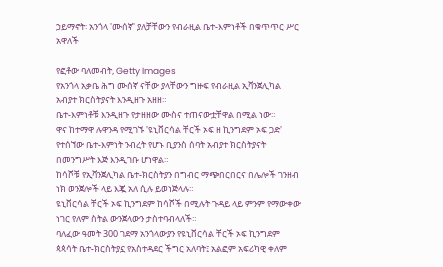ኃይማኖት፡ አንጎላ 'ሙሰኛ' ያለቻቸውን የብራዚል ቤተ-እምነቶች በቁጥጥር ሥር አዋለች

የፎቶው ባለመብት, Getty Images
የአንጎላ አቃቤ ሕግ ሙሰኛ ናቸው ያላቸውን ግዙፍ የብራዚል ኢቫንጀሊካል አብያተ ክርስትያናት እንዲዘጉ አዘዘ።
ቤተ-እምነቶቹ እንዲዘጉ የታዘዘው ሙስና ተጠናውቷቸዋል በሚል ነው።
ዋና ከተማዋ ሉዋንዳ የሚገኙ 'ዩኒቨርሳል ቸርች ኦፍ ዘ ኪንግደም ኦፍ ጋድ' የተሰኘው ቤተ-እምነት ንብረት የሆኑ ቢያንስ ሰባት አብያተ ክርስትያናት በመንግሥት እጅ እንዲገቡ ሆነዋል።
ከሳሾቹ የኢቫንጀሊካል ቤተ-ክርስትያን በግብር ማጭበርበርና በሌሎች ገንዘብ ነክ ወንጀሎች ላይ እጇ አለ ሲሉ ይወነጅላሉ።
ዩኒቨርሳል ቸርች ኦፍ ኪንግደም ከሳሾች በሚሉት ጉዳይ ላይ ምንም የማውቀው ነገር የለም ስትል ውንጀላውን ታስተባብላለች።
ባለፈው ዓመት 300 ገደማ አንጎላውያን የዩኒቨርሳል ቸርች ኦፍ ኪንግደም ጳጳሳት ቤተ-ክርስትያኗ የአስተዳደር ችግር አለባት፤ አልፎም አፍሪካዊ ቀለም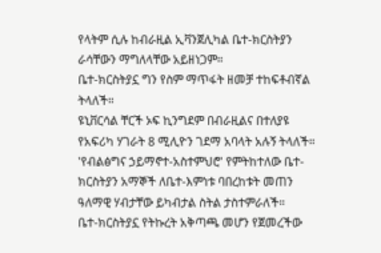የላትም ሲሉ ከብራዚል ኢቫንጀሊካል ቤተ-ክርስትያን ራሳቸውን ማግለላቸው አይዘነጋም።
ቤተ-ክርስትያኗ ግን የስም ማጥፋት ዘመቻ ተከፍቶብኛል ትላለች።
ዩኒቨርሳል ቸርች ኦፍ ኪንግደም በብራዚልና በተለያዩ የአፍሪካ ሃገራት 8 ሚሊዮን ገደማ አባላት አሉኝ ትላለች። 'የብልፅግና ኃይማኖተ-አስተምህሮ' የምትከተለው ቤተ-ክርስትያን አማኞች ለቤተ-እምነቱ ባበረከቱት መጠን ዓለማዊ ሃብታቸው ይካብታል ስትል ታስተምራለች።
ቤተ-ክርስትያኗ የትኩረት አቅጣጫ መሆን የጀመረችው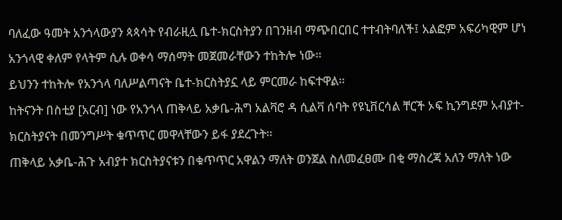ባለፈው ዓመት አንጎላውያን ጳጳሳት የብራዚሏ ቤተ-ክርስትያን በገንዘብ ማጭበርበር ተተብትባለች፤ አልፎም አፍሪካዊም ሆነ አንጎላዊ ቀለም የላትም ሲሉ ወቀሳ ማሰማት መጀመራቸውን ተከትሎ ነው።
ይህንን ተከትሎ የአንጎላ ባለሥልጣናት ቤተ-ክርስትያኗ ላይ ምርመራ ከፍተዋል።
ከትናንት በስቲያ [አርብ] ነው የአንጎላ ጠቅላይ አቃቤ-ሕግ አልቫሮ ዳ ሲልቫ ሰባት የዩኒቨርሳል ቸርች ኦፍ ኪንግደም አብያተ-ክርስትያናት በመንግሥት ቁጥጥር መዋላቸውን ይፋ ያደረጉት።
ጠቅላይ አቃቤ-ሕጉ አብያተ ክርስትያናቱን በቁጥጥር አዋልን ማለት ወንጀል ስለመፈፀሙ በቂ ማስረጃ አለን ማለት ነው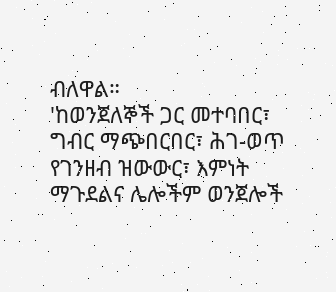ብለዋል።
'ከወንጀለኞች ጋር መተባበር፣ ግብር ማጭበርበር፣ ሕገ-ወጥ የገንዘብ ዝውውር፣ እምነት ማጉደልና ሌሎችም ወንጀሎች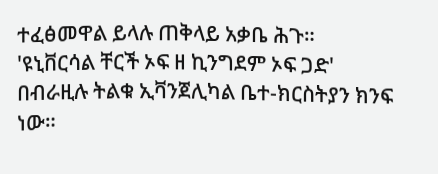ተፈፅመዋል ይላሉ ጠቅላይ አቃቤ ሕጉ።
'ዩኒቨርሳል ቸርች ኦፍ ዘ ኪንግደም ኦፍ ጋድ' በብራዚሉ ትልቁ ኢቫንጀሊካል ቤተ-ክርስትያን ክንፍ ነው።